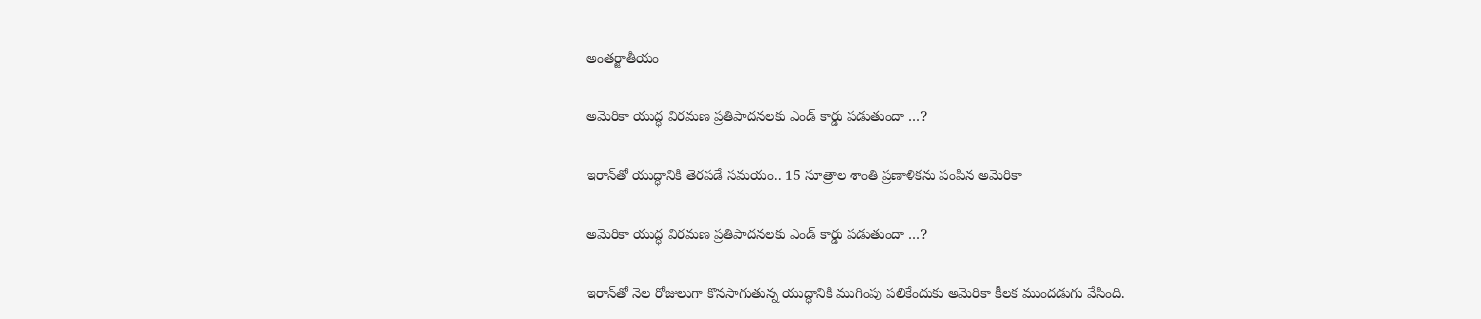అంతర్జాతీయం

అమెరికా యుద్ధ విరమణ ప్రతిపాదనలకు ఎండ్ కార్డు పడుతుందా …?

ఇరాన్‌తో యుద్ధానికి తెరపడే సమయం.. 15 సూత్రాల శాంతి ప్రణాళికను పంపిన అమెరికా

అమెరికా యుద్ధ విరమణ ప్రతిపాదనలకు ఎండ్ కార్డు పడుతుందా …?

ఇరాన్‌తో నెల రోజులుగా కొనసాగుతున్న యుద్ధానికి ముగింపు పలికేందుకు అమెరికా కీలక ముందడుగు వేసింది.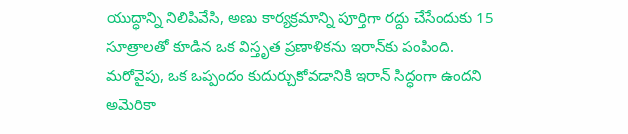యుద్ధాన్ని నిలిపివేసి, అణు కార్యక్రమాన్ని పూర్తిగా రద్దు చేసేందుకు 15 సూత్రాలతో కూడిన ఒక విస్తృత ప్రణాళికను ఇరాన్‌కు పంపింది. మరోవైపు, ఒక ఒప్పందం కుదుర్చుకోవడానికి ఇరాన్ సిద్ధంగా ఉందని అమెరికా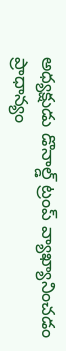అధ్యక్షుడు డొనాల్డ్ ట్రంప్ వ్యాఖ్యానించడం ప్రాధాన్యం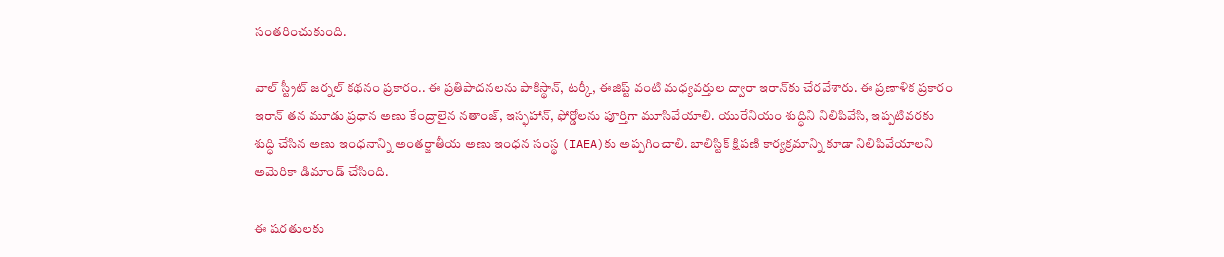సంతరించుకుంది.

వాల్ స్ట్రీట్ జర్నల్ కథనం ప్రకారం.. ఈ ప్రతిపాదనలను పాకిస్థాన్, టర్కీ, ఈజిప్ట్ వంటి మధ్యవర్తుల ద్వారా ఇరాన్‌కు చేరవేశారు. ఈ ప్రణాళిక ప్రకారం ఇరాన్ తన మూడు ప్రధాన అణు కేంద్రాలైన నతాంజ్, ఇస్ఫహాన్, ఫోర్డోలను పూర్తిగా మూసివేయాలి. యురేనియం శుద్ధిని నిలిపివేసి, ఇప్పటివరకు శుద్ధి చేసిన అణు ఇంధనాన్ని అంతర్జాతీయ అణు ఇంధన సంస్థ (IAEA)కు అప్పగించాలి. బాలిస్టిక్ క్షిపణి కార్యక్రమాన్ని కూడా నిలిపివేయాలని అమెరికా డిమాండ్ చేసింది.

ఈ షరతులకు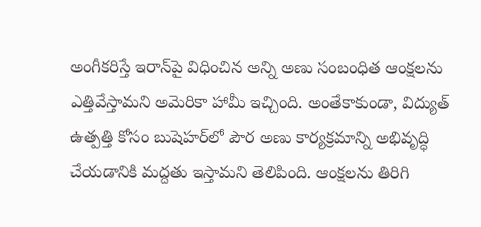అంగీకరిస్తే ఇరాన్‌పై విధించిన అన్ని అణు సంబంధిత ఆంక్షలను ఎత్తివేస్తామని అమెరికా హామీ ఇచ్చింది. అంతేకాకుండా, విద్యుత్ ఉత్పత్తి కోసం బుషెహర్‌లో పౌర అణు కార్యక్రమాన్ని అభివృద్ధి చేయడానికి మద్దతు ఇస్తామని తెలిపింది. ఆంక్షలను తిరిగి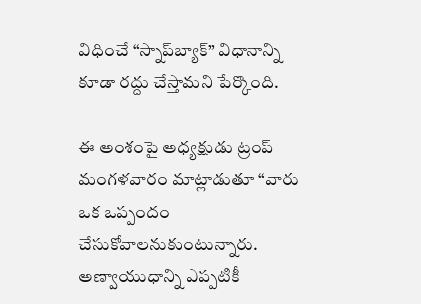విధించే “స్నాప్‌బ్యాక్” విధానాన్ని కూడా రద్దు చేస్తామని పేర్కొంది.

ఈ అంశంపై అధ్యక్షుడు ట్రంప్ మంగళవారం మాట్లాడుతూ “వారు ఒక ఒప్పందం చేసుకోవాలనుకుంటున్నారు. అణ్వాయుధాన్ని ఎప్పటికీ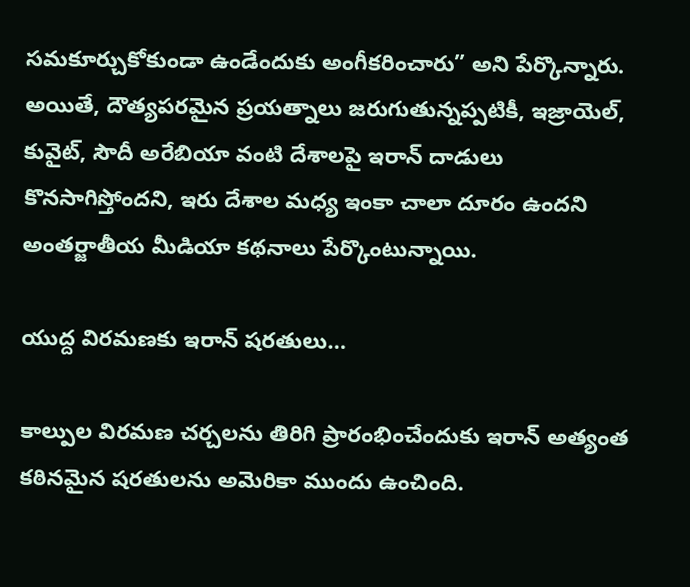సమకూర్చుకోకుండా ఉండేందుకు అంగీకరించారు” అని పేర్కొన్నారు. అయితే, దౌత్యపరమైన ప్రయత్నాలు జరుగుతున్నప్పటికీ, ఇజ్రాయెల్, కువైట్, సౌదీ అరేబియా వంటి దేశాలపై ఇరాన్ దాడులు కొనసాగిస్తోందని, ఇరు దేశాల మధ్య ఇంకా చాలా దూరం ఉందని అంతర్జాతీయ మీడియా కథనాలు పేర్కొంటున్నాయి.

యుద్ద విరమణకు ఇరాన్ షరతులు…

కాల్పుల విరమణ చర్చలను తిరిగి ప్రారంభించేందుకు ఇరాన్ అత్యంత కఠినమైన షరతులను అమెరికా ముందు ఉంచింది.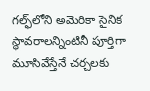గల్ఫ్‌లోని అమెరికా సైనిక స్థావరాలన్నింటినీ పూర్తిగా మూసివేస్తేనే చర్చలకు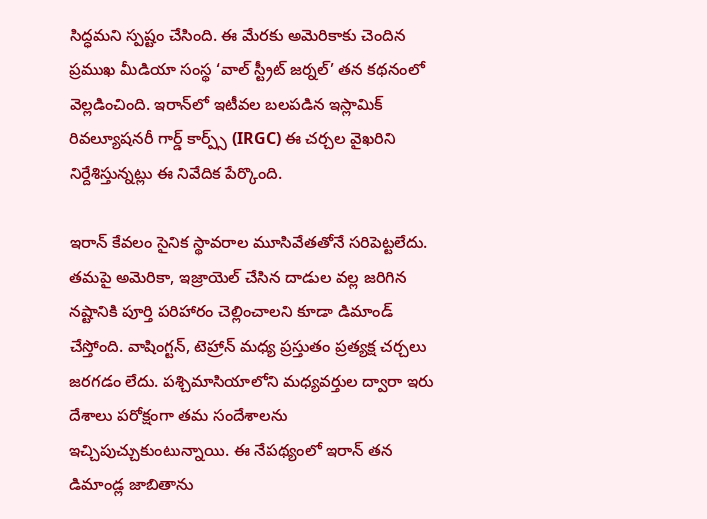సిద్ధమని స్ప‌ష్టం చేసింది. ఈ మేరకు అమెరికాకు చెందిన ప్రముఖ మీడియా సంస్థ ‘వాల్ స్ట్రీట్ జర్నల్’ తన కథనంలో వెల్లడించింది. ఇరాన్‌లో ఇటీవల బలపడిన ఇస్లామిక్ రివల్యూషనరీ గార్డ్ కార్ప్స్ (IRGC) ఈ చర్చల వైఖరిని నిర్దేశిస్తున్నట్లు ఈ నివేదిక పేర్కొంది.

ఇరాన్ కేవలం సైనిక స్థావరాల మూసివేతతోనే సరిపెట్టలేదు. తమపై అమెరికా, ఇజ్రాయెల్ చేసిన దాడుల వల్ల జరిగిన నష్టానికి పూర్తి పరిహారం చెల్లించాలని కూడా డిమాండ్ చేస్తోంది. వాషింగ్టన్, టెహ్రాన్ మధ్య ప్రస్తుతం ప్రత్యక్ష చర్చలు జరగడం లేదు. పశ్చిమాసియాలోని మధ్యవర్తుల ద్వారా ఇరు దేశాలు పరోక్షంగా తమ సందేశాలను ఇచ్చిపుచ్చుకుంటున్నాయి. ఈ నేపథ్యంలో ఇరాన్ తన డిమాండ్ల జాబితాను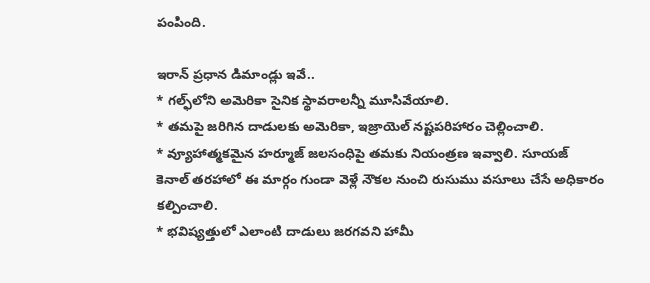పంపింది.

ఇరాన్ ప్రధాన డిమాండ్లు ఇవే..
* గల్ఫ్‌లోని అమెరికా సైనిక స్థావరాలన్నీ మూసివేయాలి.
* తమపై జరిగిన దాడులకు అమెరికా, ఇజ్రాయెల్ నష్టపరిహారం చెల్లించాలి.
* వ్యూహాత్మకమైన హర్మూజ్ జలసంధిపై తమకు నియంత్రణ ఇవ్వాలి. సూయజ్ కెనాల్ తరహాలో ఈ మార్గం గుండా వెళ్లే నౌకల నుంచి రుసుము వసూలు చేసే అధికారం కల్పించాలి.
* భవిష్యత్తులో ఎలాంటి దాడులు జరగవని హామీ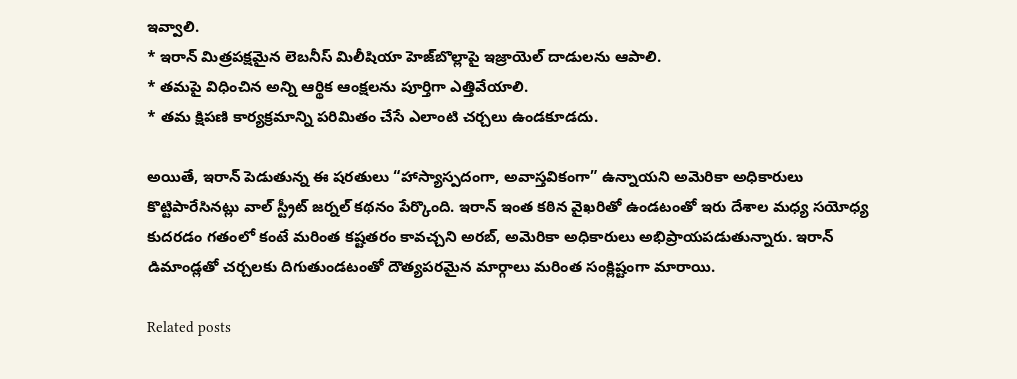ఇవ్వాలి.
* ఇరాన్ మిత్రపక్షమైన లెబనీస్ మిలీషియా హెజ్‌బొల్లాపై ఇజ్రాయెల్ దాడులను ఆపాలి.
* తమపై విధించిన అన్ని ఆర్థిక ఆంక్షలను పూర్తిగా ఎత్తివేయాలి.
* తమ క్షిపణి కార్యక్రమాన్ని పరిమితం చేసే ఎలాంటి చర్చలు ఉండకూడదు.

అయితే, ఇరాన్ పెడుతున్న ఈ షరతులు “హాస్యాస్పదంగా, అవాస్తవికంగా” ఉన్నాయని అమెరికా అధికారులు కొట్టిపారేసినట్లు వాల్ స్ట్రీట్ జర్నల్ కథనం పేర్కొంది. ఇరాన్ ఇంత కఠిన వైఖరితో ఉండటంతో ఇరు దేశాల మధ్య సయోధ్య కుదరడం గతంలో కంటే మరింత కష్టతరం కావచ్చని అరబ్, అమెరికా అధికారులు అభిప్రాయపడుతున్నారు. ఇరాన్ డిమాండ్లతో చర్చలకు దిగుతుండటంతో దౌత్యపరమైన మార్గాలు మరింత సంక్లిష్టంగా మారాయి.

Related posts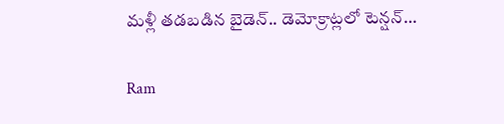మళ్లీ తడబడిన బైడెన్.. డెమోక్రాట్లలో టెన్షన్…

Ram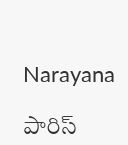Narayana

పారిస్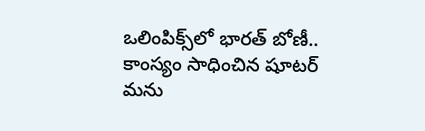ఒలింపిక్స్‌లో భారత్ బోణీ.. కాంస్యం సాధించిన షూటర్ మను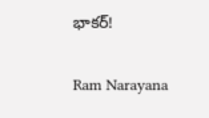భాకర్!

Ram Narayana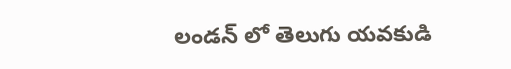లండన్ లో తెలుగు యవకుడి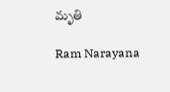మృతి

Ram Narayana